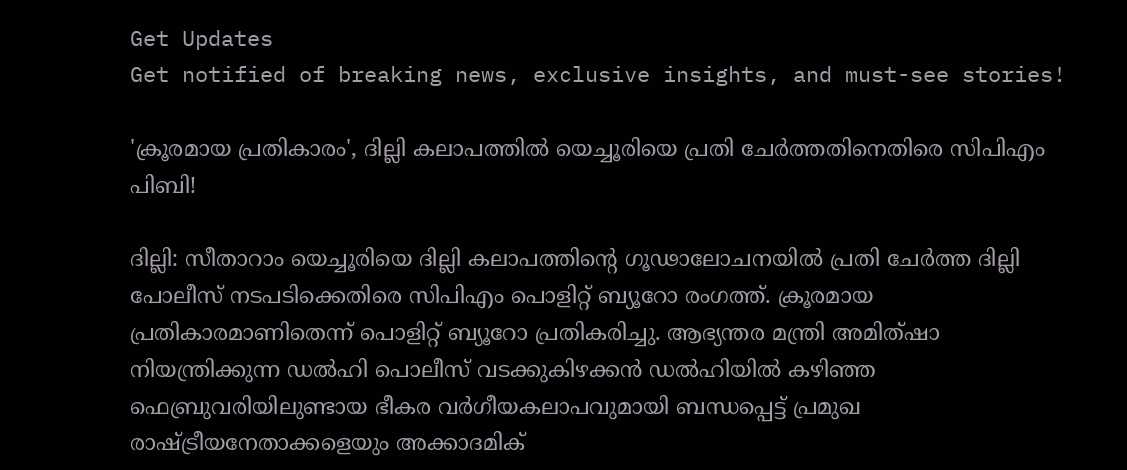Get Updates
Get notified of breaking news, exclusive insights, and must-see stories!

'ക്രൂരമായ പ്രതികാരം', ദില്ലി കലാപത്തിൽ യെച്ചൂരിയെ പ്രതി ചേർത്തതിനെതിരെ സിപിഎം പിബി!

ദില്ലി: സീതാറാം യെച്ചൂരിയെ ദില്ലി കലാപത്തിന്റെ ഗൂഢാലോചനയിൽ പ്രതി ചേർത്ത ദില്ലി പോലീസ് നടപടിക്കെതിരെ സിപിഎം പൊളിറ്റ് ബ്യൂറോ രംഗത്ത്. ക്രൂരമായ പ്രതികാരമാണിതെന്ന് പൊളിറ്റ് ബ്യൂറോ പ്രതികരിച്ചു. ആഭ്യന്തര മന്ത്രി അമിത്‌ഷാ നിയന്ത്രിക്കുന്ന ഡൽഹി പൊലീസ്‌ വടക്കുകിഴക്കൻ ഡൽഹിയിൽ കഴിഞ്ഞ ഫെബ്രുവരിയിലുണ്ടായ ഭീകര വർഗീയകലാപവുമായി ബന്ധപ്പെട്ട്‌ പ്രമുഖ രാഷ്ട്രീയനേതാക്കളെയും അക്കാദമിക്‌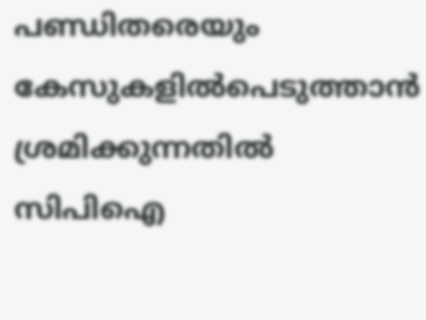പണ്ഡിതരെയും കേസുകളിൽപെടുത്താൻ ശ്രമിക്കുന്നതിൽ സിപിഐ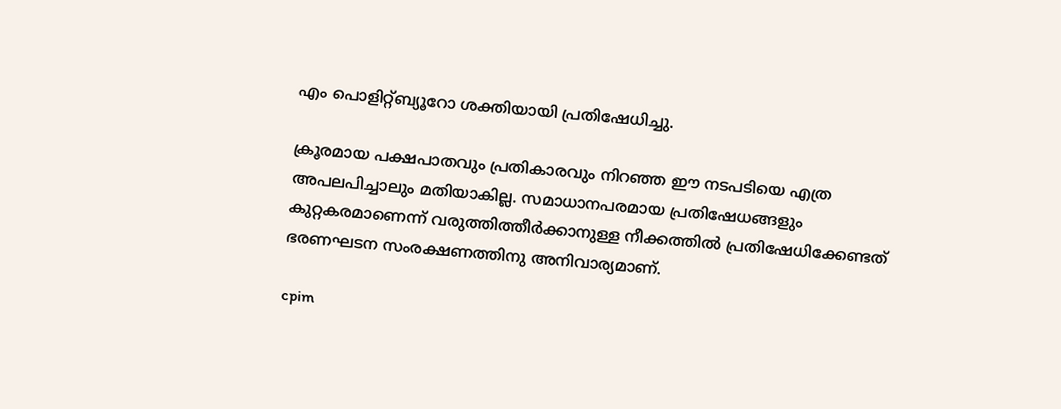എം പൊളിറ്റ്‌ബ്യൂറോ ശക്തിയായി പ്രതിഷേധിച്ചു.

ക്രൂരമായ പക്ഷപാതവും പ്രതികാരവും നിറഞ്ഞ ഈ നടപടിയെ എത്ര അപലപിച്ചാലും മതിയാകില്ല. സമാധാനപരമായ പ്രതിഷേധങ്ങളും കുറ്റകരമാണെന്ന്‌ വരുത്തിത്തീർക്കാനുള്ള നീക്കത്തിൽ പ്രതിഷേധിക്കേണ്ടത്‌ ഭരണഘടന സംരക്ഷണത്തിനു അനിവാര്യമാണ്‌.

cpim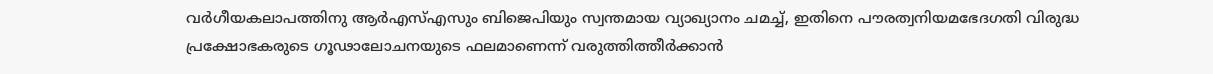വർഗീയകലാപത്തിനു ആർഎസ്‌എസും ബിജെപിയും സ്വന്തമായ വ്യാഖ്യാനം ചമച്ച്‌, ഇതിനെ പൗരത്വനിയമഭേദഗതി വിരുദ്ധ പ്രക്ഷോഭകരുടെ ഗൂഢാലോചനയുടെ ഫലമാണെന്ന്‌ വരുത്തിത്തീർക്കാൻ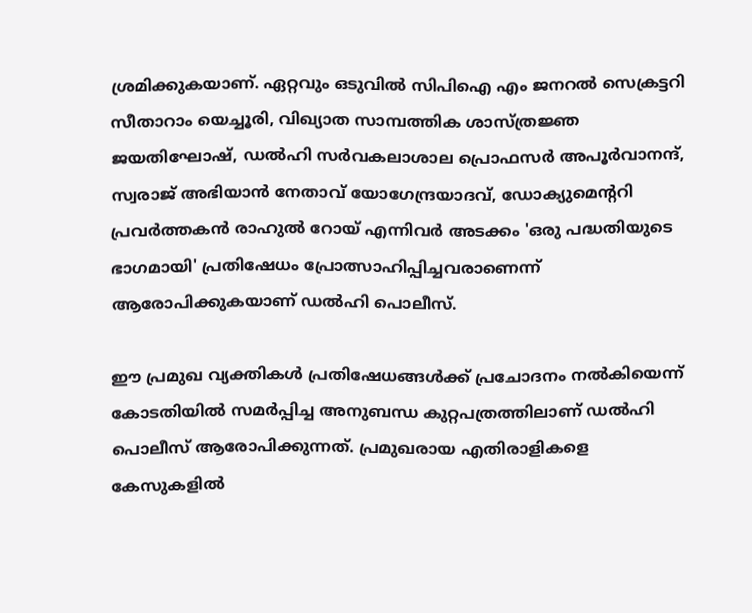ശ്രമിക്കുകയാണ്‌. ഏറ്റവും ഒടുവിൽ സിപിഐ എം ജനറൽ സെക്രട്ടറി സീതാറാം യെച്ചൂരി, വിഖ്യാത സാമ്പത്തിക ശാസ്‌ത്രജ്ഞ ജയതിഘോഷ്‌, ഡൽഹി സർവകലാശാല പ്രൊഫസർ അപൂർവാനന്ദ്‌, സ്വരാജ്‌ അഭിയാൻ നേതാവ്‌ യോഗേന്ദ്രയാദവ്‌, ഡോക്യുമെന്ററി പ്രവർത്തകൻ രാഹുൽ റോയ്‌ എന്നിവർ അടക്കം 'ഒരു പദ്ധതിയുടെ ഭാഗമായി' പ്രതിഷേധം പ്രോത്സാഹിപ്പിച്ചവരാണെന്ന്‌ ആരോപിക്കുകയാണ്‌ ഡൽഹി പൊലീസ്‌.

ഈ പ്രമുഖ വ്യക്തികൾ പ്രതിഷേധങ്ങൾക്ക്‌ പ്രചോദനം നൽകിയെന്ന്‌ കോടതിയിൽ സമർപ്പിച്ച അനുബന്ധ കുറ്റപത്രത്തിലാണ്‌ ഡൽഹി പൊലീസ്‌ ആരോപിക്കുന്നത്‌. പ്രമുഖരായ എതിരാളികളെ കേസുകളിൽ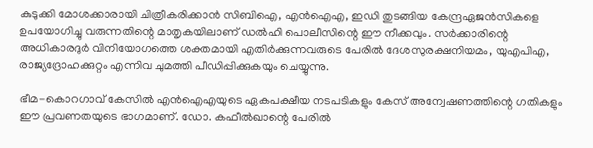കുടുക്കി മോശക്കാരായി ചിത്രീകരിക്കാൻ സിബിഐ, എൻഐഎ, ഇഡി തുടങ്ങിയ കേന്ദ്രഏജൻസികളെ ഉപയോഗിച്ചു വരുന്നതിന്റെ മാതൃകയിലാണ്‌ ഡൽഹി പൊലീസിന്റെ ഈ നീക്കവും. സർക്കാരിന്റെ അധികാരദുർ വിനിയോഗത്തെ ശക്തമായി എതിർക്കുന്നവരുടെ പേരിൽ ദേശസുരക്ഷനിയമം, യുഎപിഎ, രാജ്യദ്രോഹക്കുറ്റം എന്നിവ ചുമത്തി പീഡിപ്പിക്കുകയും ചെയ്യുന്നു.

ഭീമ-കൊറഗാവ്‌ കേസിൽ എൻഐഎയുടെ ഏകപക്ഷീയ നടപടികളും കേസ്‌ അന്വേഷണത്തിന്റെ ഗതികളും ഈ പ്രവണതയുടെ ഭാഗമാണ്‌. ഡോ. കഫീൽഖാന്റെ പേരിൽ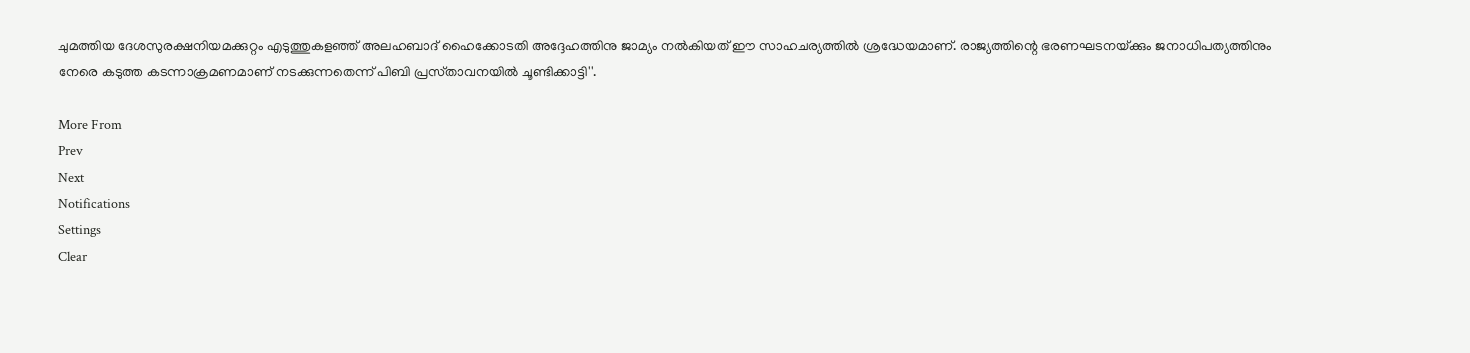ചുമത്തിയ ദേശസുരക്ഷനിയമക്കുറ്റം എടുത്തുകളഞ്ഞ്‌ അലഹബാദ്‌ ഹൈക്കോടതി അദ്ദേഹത്തിനു ജാമ്യം നൽകിയത്‌ ഈ സാഹചര്യത്തിൽ ശ്രദ്ധേയമാണ്‌. രാജ്യത്തിന്റെ ഭരണഘടനയ്‌ക്കും ജനാധിപത്യത്തിനും നേരെ കടുത്ത കടന്നാക്രമണമാണ്‌ നടക്കുന്നതെന്ന്‌ പിബി പ്രസ്‌താവനയിൽ ചൂണ്ടിക്കാട്ടി''.

More From
Prev
Next
Notifications
Settings
Clear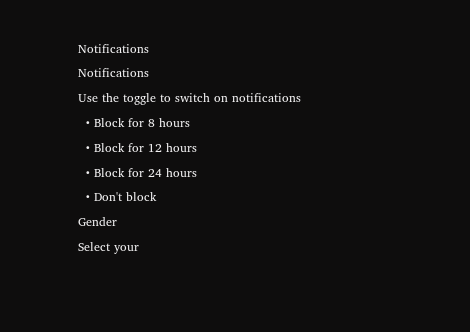Notifications
Notifications
Use the toggle to switch on notifications
  • Block for 8 hours
  • Block for 12 hours
  • Block for 24 hours
  • Don't block
Gender
Select your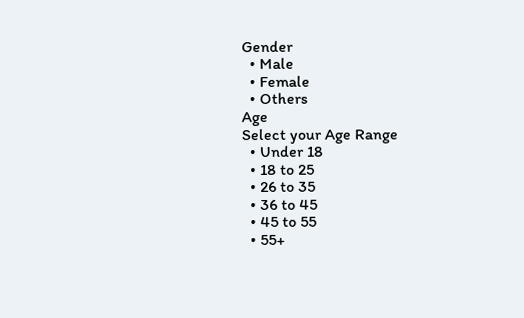Gender
  • Male
  • Female
  • Others
Age
Select your Age Range
  • Under 18
  • 18 to 25
  • 26 to 35
  • 36 to 45
  • 45 to 55
  • 55+